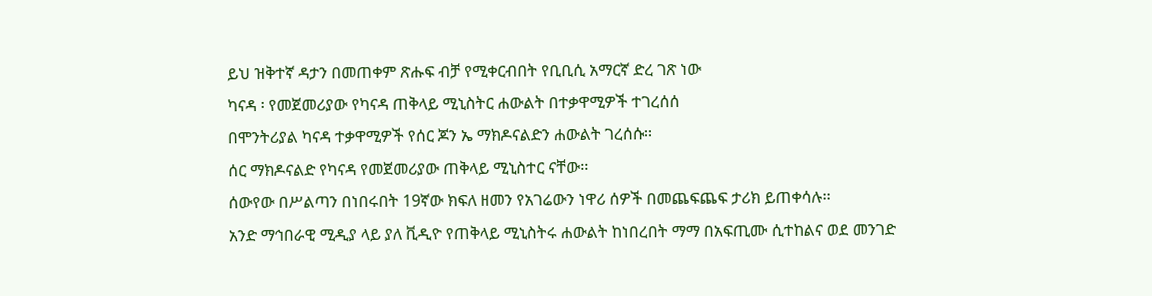ይህ ዝቅተኛ ዳታን በመጠቀም ጽሑፍ ብቻ የሚቀርብበት የቢቢሲ አማርኛ ድረ ገጽ ነው
ካናዳ ፡ የመጀመሪያው የካናዳ ጠቅላይ ሚኒስትር ሐውልት በተቃዋሚዎች ተገረሰሰ
በሞንትሪያል ካናዳ ተቃዋሚዎች የሰር ጆን ኤ ማክዶናልድን ሐውልት ገረሰሱ፡፡
ሰር ማክዶናልድ የካናዳ የመጀመሪያው ጠቅላይ ሚኒስተር ናቸው፡፡
ሰውየው በሥልጣን በነበሩበት 19ኛው ክፍለ ዘመን የአገሬውን ነዋሪ ሰዎች በመጨፍጨፍ ታሪክ ይጠቀሳሉ፡፡
አንድ ማኅበራዊ ሚዲያ ላይ ያለ ቪዲዮ የጠቅላይ ሚኒስትሩ ሐውልት ከነበረበት ማማ በአፍጢሙ ሲተከልና ወደ መንገድ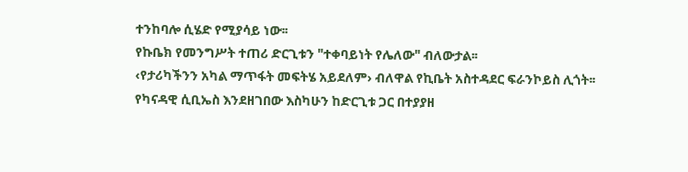ተንከባሎ ሲሄድ የሚያሳይ ነው፡፡
የኩቤክ የመንግሥት ተጠሪ ድርጊቱን "ተቀባይነት የሌለው" ብለውታል፡፡
‹የታሪካችንን አካል ማጥፋት መፍትሄ አይደለም› ብለዋል የኪቤት አስተዳደር ፍራንኮይስ ሊጎት፡፡
የካናዳዊ ሲቢኤስ እንደዘገበው እስካሁን ከድርጊቱ ጋር በተያያዘ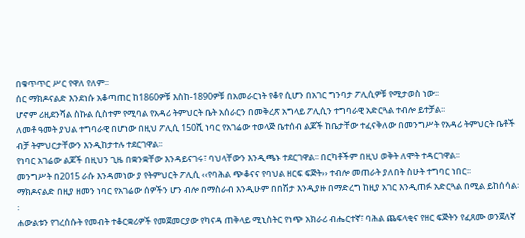በቁጥጥር ሥር የዋለ የለም፡፡
ሰር ማክዶናልድ እንደነሱ አቆጣጠር ከ1860ዎቹ እስከ-1890ዎቹ በአመራርነት የቆየ ሲሆን በአገር ግንባታ ፖሊሲዎቹ የሚታወስ ነው፡፡
ሆኖም ሪዚደንሻል ስኩል ሲስተም የሚባል የአዳሪ ትምህርት ቤት አሰራርን በመቅረጽ አግላይ ፖሊሲን ተግባራዊ አድርጓል ተብሎ ይተቻል፡፡
ለመቶ ዓመት ያህል ተግባራዊ በሆነው በዚህ ፖሊሲ 150ሺ ነባር የአገሬው ተወላጅ ቤተሰብ ልጆች ከቤታቸው ተፈናቅለው በመንግሥት የአዳሪ ትምህርት ቤቶች ብቻ ትምህርታቸውን እንዲከታተሉ ተደርገዋል፡፡
የነባር አገሬው ልጆች በዚህን ጊዜ በቋንቋቸው እንዳይናገሩ፣ ባህላቸውን እንዲጫኑ ተደርገዋል፡፡ በርካቶችም በዚህ ወቅት ለሞት ተዳርገዋል፡፡
መንግሥት በ2015 ራሱ እንዳመነው ያ የትምህርት ፖሊሲ ‹‹የባሕል ጭቆናና የባህል ዘርፍ ፍጅት›› ተብሎ መጠራት ያለበት ስሁት ተግባር ነበር፡፡
ማክዶናልድ በዚያ ዘመን ነባር የአገሬው ሰዎችን ሆን ብሎ በማስራብ እንዲሁም በበሽታ እንዲያዙ በማድረግ ከዚያ አገር እንዲጠፉ አድርጓል በሚል ይከሰሳል፡፡
ሐውልቱን የገረሰሱት የመብት ተቆርቋሪዎች የመጀመርያው የካናዳ ጠቅላይ ሚኒስትር የነጭ አክራሪ ብሔርተኛ፣ ባሕል ጨፍላቂና የዘር ፍጅትን የፈጸሙ ወንጀለኛ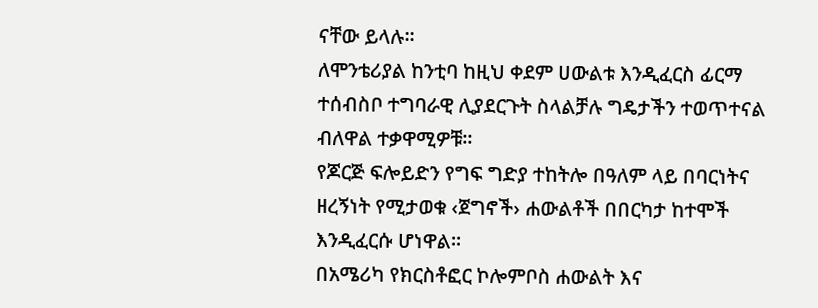ናቸው ይላሉ፡፡
ለሞንቴሪያል ከንቲባ ከዚህ ቀደም ሀውልቱ እንዲፈርስ ፊርማ ተሰብስቦ ተግባራዊ ሊያደርጉት ስላልቻሉ ግዴታችን ተወጥተናል ብለዋል ተቃዋሚዎቹ፡፡
የጆርጅ ፍሎይድን የግፍ ግድያ ተከትሎ በዓለም ላይ በባርነትና ዘረኝነት የሚታወቁ ‹ጀግኖች› ሐውልቶች በበርካታ ከተሞች እንዲፈርሱ ሆነዋል፡፡
በአሜሪካ የክርስቶፎር ኮሎምቦስ ሐውልት እና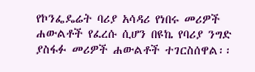የኮንፌዴሬት ባሪያ አሳዳሪ የነበሩ መሪዎች ሐውልቶች የፈረሱ ሲሆን በዩኬ የባሪያ ንግድ ያስፋፉ መሪዎች ሐውልቶች ተገርስሰዋል፡፡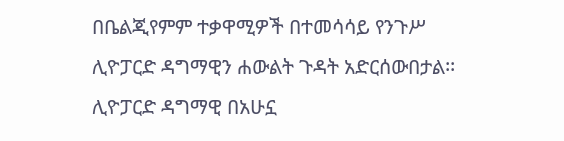በቤልጂየምም ተቃዋሚዎች በተመሳሳይ የንጉሥ ሊዮፓርድ ዳግማዊን ሐውልት ጉዳት አድርሰውበታል፡፡ ሊዮፓርድ ዳግማዊ በአሁኗ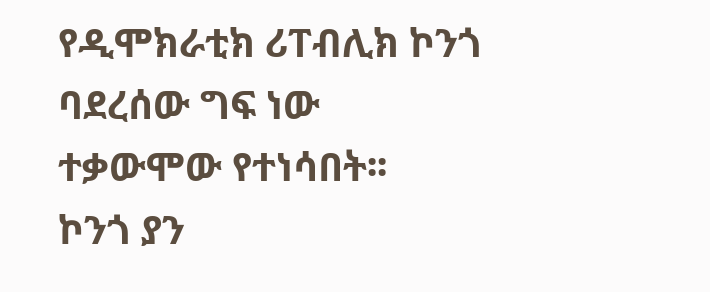የዲሞክራቲክ ሪፐብሊክ ኮንጎ ባደረሰው ግፍ ነው ተቃውሞው የተነሳበት፡፡
ኮንጎ ያን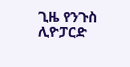ጊዜ የንጉስ ሊዮፓርድ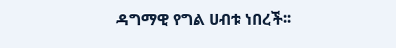ዳግማዊ የግል ሀብቱ ነበረች፡፡